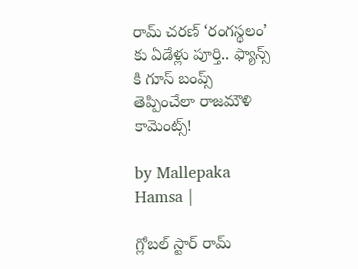రామ్ చరణ్ ‘రంగస్థలం’ కు ఏడేళ్లు పూర్తి.. ఫ్యాన్స్ కి గూస్ బంప్స్ తెప్పించేలా రాజమౌళి కామెంట్స్!

by Mallepaka Hamsa |

గ్లోబల్ స్టార్ రామ్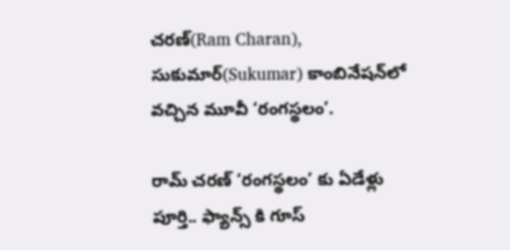చరణ్(Ram Charan), సుకుమార్(Sukumar) కాంబినేషన్‌లో వచ్చిన మూవీ ‘రంగస్థలం’.

రామ్ చరణ్ ‘రంగస్థలం’ కు ఏడేళ్లు పూర్తి.. ఫ్యాన్స్ కి గూస్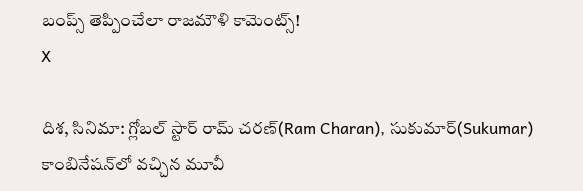బంప్స్ తెప్పించేలా రాజమౌళి కామెంట్స్!
X

దిశ, సినిమా: గ్లోబల్ స్టార్ రామ్ చరణ్(Ram Charan), సుకుమార్(Sukumar) కాంబినేషన్‌లో వచ్చిన మూవీ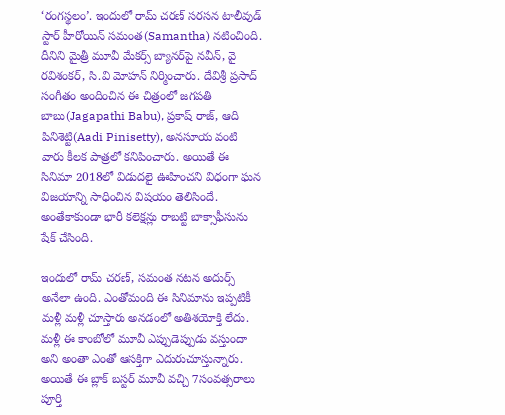‘రంగస్థలం’. ఇందులో రామ్ చరణ్ సరసన టాలీవుడ్ స్టార్ హీరోయిన్ సమంత(Samantha) నటించింది. దీనిని మైత్రీ మూవీ మేకర్స్ బ్యానర్‌పై నవీన్, వై రవిశంకర్, సి.వి మోహన్ నిర్మించారు. దేవిశ్రీ ప్రసాద్ సంగీతం అందించిన ఈ చిత్రంలో జగపతి బాబు(Jagapathi Babu), ప్రకాష్ రాజ్, ఆది పినిశెట్టి(Aadi Pinisetty), అనసూయ వంటి వారు కీలక పాత్రలో కనిపించారు. అయితే ఈ సినిమా 2018లో విడుదలై ఊహించని విధంగా ఘన విజయాన్ని సాధించిన విషయం తెలిసిందే. అంతేకాకుండా భారీ కలెక్షన్లు రాబట్టి బాక్సాఫీసును షేక్ చేసింది.

ఇందులో రామ్ చరణ్, సమంత నటన అదుర్స్ అనేలా ఉంది. ఎంతోమంది ఈ సినిమాను ఇప్పటికీ మళ్లీ మళ్లీ చూస్తారు అనడంలో అతిశయోక్తి లేదు. మళ్లీ ఈ కాంబోలో మూవీ ఎప్పుడెప్పుడు వస్తుందా అని అంతా ఎంతో ఆసక్తిగా ఎదురుచూస్తున్నారు. అయితే ఈ బ్లాక్ బస్టర్ మూవీ వచ్చి 7సంవత్సరాలు పూర్తి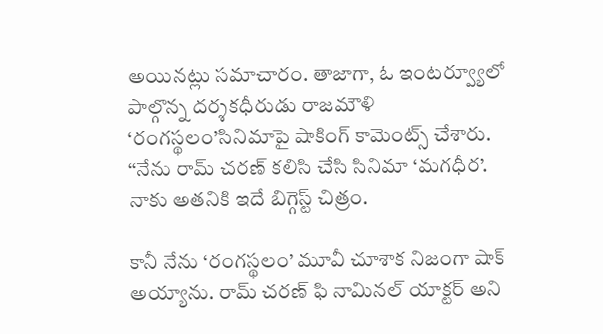అయినట్లు సమాచారం. తాజాగా, ఓ ఇంటర్వ్యూలో పాల్గొన్న దర్శకధీరుడు రాజమౌళి ‘రంగస్థలం’సినిమాపై షాకింగ్ కామెంట్స్ చేశారు. ‘‘నేను రామ్ చరణ్ కలిసి చేసి సినిమా ‘మగధీర’. నాకు అతనికి ఇదే బిగ్గెస్ట్ చిత్రం.

కానీ నేను ‘రంగస్థలం’ మూవీ చూశాక నిజంగా షాక్ అయ్యాను. రామ్ చరణ్ ఫి నామినల్ యాక్టర్ అని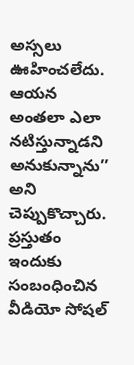అస్సలు ఊహించలేదు. ఆయన అంతలా ఎలా నటిస్తున్నాడని అనుకున్నాను’’ అని చెప్పుకొచ్చారు. ప్రస్తుతం ఇందుకు సంబంధించిన వీడియో సోషల్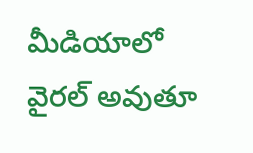మీడియాలో వైరల్ అవుతూ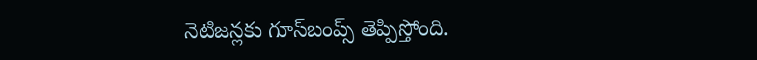నెటిజన్లకు గూస్‌బంప్స్ తెప్పిస్తోంది.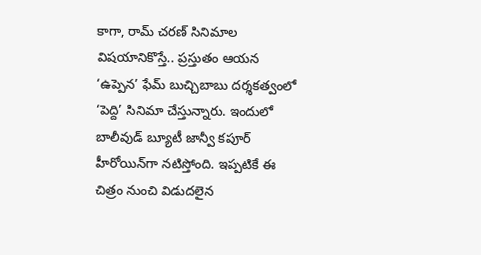కాగా, రామ్ చరణ్ సినిమాల విషయానికొస్తే.. ప్రస్తుతం ఆయన ‘ఉప్పెన’ ఫేమ్ బుచ్చిబాబు దర్శకత్వంలో ‘పెద్ది’ సినిమా చేస్తున్నారు. ఇందులో బాలీవుడ్ బ్యూటీ జాన్వీ కపూర్ హీరోయిన్‌గా నటిస్తోంది. ఇప్పటికే ఈ చిత్రం నుంచి విడుదలైన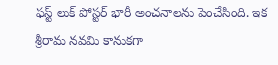ఫస్ట్ లుక్ పోస్టర్ భారీ అంచనాలను పెంచేసింది. ఇక శ్రీరామ నవమి కానుకగా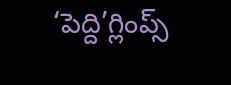‘పెద్ది’గ్లింప్స్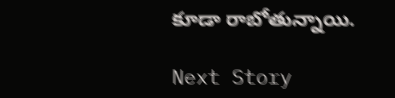కూడా రాబోతున్నాయి.

Next Story